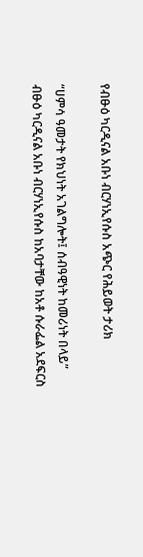የብፁዕ ካርዲናል አቡነ ብርሃነኢየሱስ አጭር የሕይወት ታሪክ

“ሀምሳ ዓመታት የክህነት አገልግሎት፤ ሰብዓዊነት ከመሪነት በላይ”
ብፁዕ ካርዲናል አቡነ ብርሃነኢየሱስ ከአባታቸው ከአቶ ሱራፌል አደፍርስ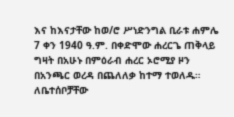እና ከእናታቸው ከወ/ሮ ሥነድንግል ቢራቱ ሐምሌ 7 ቀን 1940 ዓ.ም. በቀድሞው ሐረርጌ ጠቅላይ ግዛት በአሁኑ በምዕራብ ሐረር ኦሮሚያ ዞን በአንጫር ወረዳ በጨለለቃ ከተማ ተወለዱ። ለቤተሰቦቻቸው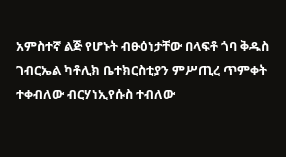አምስተኛ ልጅ የሆኑት ብፁዕነታቸው በላፍቶ ጎባ ቅዱስ ገብርኤል ካቶሊክ ቤተክርስቲያን ምሥጢረ ጥምቀት ተቀብለው ብርሃነኢየሱስ ተብለው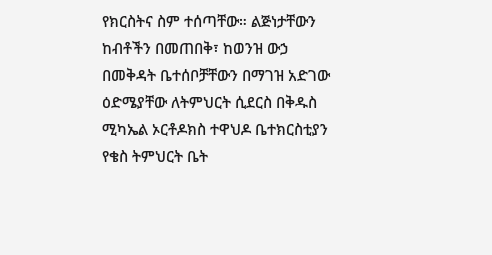የክርስትና ስም ተሰጣቸው። ልጅነታቸውን ከብቶችን በመጠበቅ፣ ከወንዝ ውኃ በመቅዳት ቤተሰቦቻቸውን በማገዝ አድገው ዕድሜያቸው ለትምህርት ሲደርስ በቅዱስ ሚካኤል ኦርቶዶክስ ተዋህዶ ቤተክርስቲያን የቄስ ትምህርት ቤት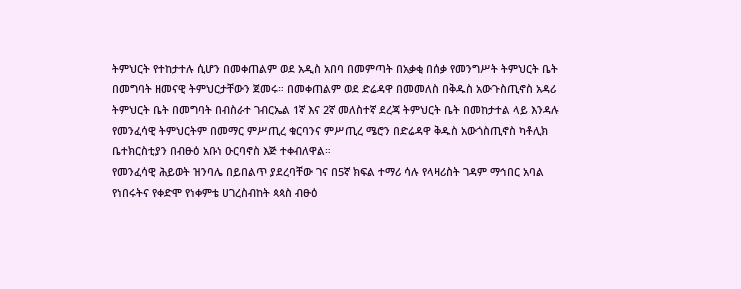ትምህርት የተከታተሉ ሲሆን በመቀጠልም ወደ አዲስ አበባ በመምጣት በአቃቂ በሰቃ የመንግሥት ትምህርት ቤት በመግባት ዘመናዊ ትምህርታቸውን ጀመሩ። በመቀጠልም ወደ ድሬዳዋ በመመለስ በቅዱስ አውጉስጢኖስ አዳሪ ትምህርት ቤት በመግባት በብስራተ ገብርኤል 1ኛ እና 2ኛ መለስተኛ ደረጃ ትምህርት ቤት በመከታተል ላይ እንዳሉ የመንፈሳዊ ትምህርትም በመማር ምሥጢረ ቁርባንና ምሥጢረ ሜሮን በድሬዳዋ ቅዱስ አውጎስጢኖስ ካቶሊክ ቤተክርስቲያን በብፁዕ አቡነ ዑርባኖስ እጅ ተቀብለዋል።
የመንፈሳዊ ሕይወት ዝንባሌ በይበልጥ ያደረባቸው ገና በ5ኛ ክፍል ተማሪ ሳሉ የላዛሪስት ገዳም ማኅበር አባል የነበሩትና የቀድሞ የነቀምቴ ሀገረስብከት ጳጳስ ብፁዕ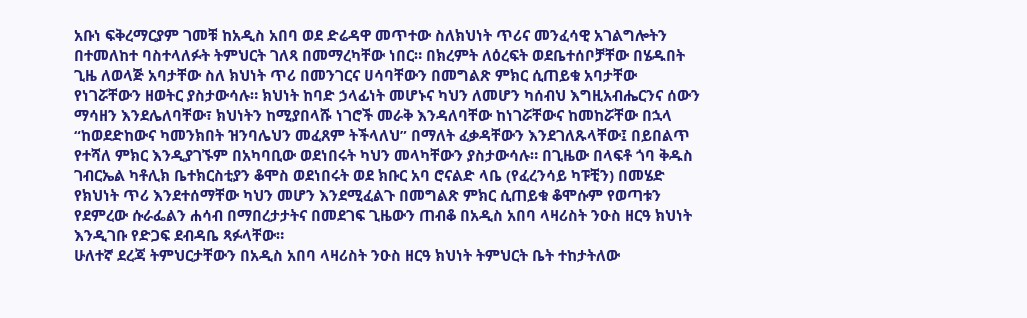አቡነ ፍቅረማርያም ገመቹ ከአዲስ አበባ ወደ ድሬዳዋ መጥተው ስለክህነት ጥሪና መንፈሳዊ አገልግሎትን በተመለከተ ባስተላለፉት ትምህርት ገለጻ በመማረካቸው ነበር። በክረምት ለዕረፍት ወደቤተሰቦቻቸው በሄዱበት ጊዜ ለወላጅ አባታቸው ስለ ክህነት ጥሪ በመንገርና ሀሳባቸውን በመግልጽ ምክር ሲጠይቁ አባታቸው የነገሯቸውን ዘወትር ያስታውሳሉ። ክህነት ከባድ ኃላፊነት መሆኑና ካህን ለመሆን ካሰብህ እግዚአብሔርንና ሰውን ማሳዘን እንደሌለባቸው፣ ክህነትን ከሚያበላሹ ነገሮች መራቅ እንዳለባቸው ከነገሯቸውና ከመከሯቸው በኋላ “ከወደድከውና ካመንክበት ዝንባሌህን መፈጸም ትችላለህ” በማለት ፈቃዳቸውን እንደገለጹላቸው፤ በይበልጥ የተሻለ ምክር እንዲያገኙም በአካባቢው ወደነበሩት ካህን መላካቸውን ያስታውሳሉ። በጊዜው በላፍቶ ጎባ ቅዱስ ገብርኤል ካቶሊክ ቤተክርስቲያን ቆሞስ ወደነበሩት ወደ ክቡር አባ ሮናልድ ላቤ (የፈረንሳይ ካፑቺን) በመሄድ የክህነት ጥሪ እንደተሰማቸው ካህን መሆን እንደሚፈልጉ በመግልጽ ምክር ሲጠይቁ ቆሞሱም የወጣቱን የደምረው ሱራፌልን ሐሳብ በማበረታታትና በመደገፍ ጊዜውን ጠብቆ በአዲስ አበባ ላዛሪስት ንዑስ ዘርዓ ክህነት እንዲገቡ የድጋፍ ደብዳቤ ጻፉላቸው።
ሁለተኛ ደረጃ ትምህርታቸውን በአዲስ አበባ ላዛሪስት ንዑስ ዘርዓ ክህነት ትምህርት ቤት ተከታትለው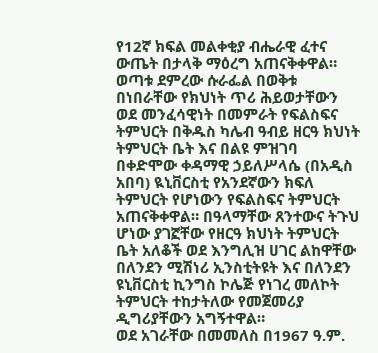የ12ኛ ክፍል መልቀቂያ ብሔራዊ ፈተና ውጤት በታላቅ ማዕረግ አጠናቅቀዋል። ወጣቱ ደምረው ሱራፌል በወቅቱ በነበራቸው የክህነት ጥሪ ሕይወታቸውን ወደ መንፈሳዊነት በመምራት የፍልስፍና ትምህርት በቅዱስ ካሌብ ዓብይ ዘርዓ ክህነት ትምህርት ቤት እና በልዩ ምዝገባ በቀድሞው ቀዳማዊ ኃይለሥላሴ (በአዲስ አበባ) ዪኒቨርስቲ የአንደኛውን ክፍለ ትምህርት የሆነውን የፍልስፍና ትምህርት አጠናቅቀዋል። በዓላማቸው ጸንተውና ትጉህ ሆነው ያገኟቸው የዘርዓ ክህነት ትምህርት ቤት አለቆች ወደ እንግሊዝ ሀገር ልከዋቸው በለንደን ሚሽነሪ ኢንስቲትዩት እና በለንደን ዩኒቨርስቲ ኪንግስ ኮሌጅ የነገረ መለኮት ትምህርት ተከታትለው የመጀመሪያ ዲግሪያቸውን አግኝተዋል።
ወደ አገራቸው በመመለስ በ1967 ዓ.ም.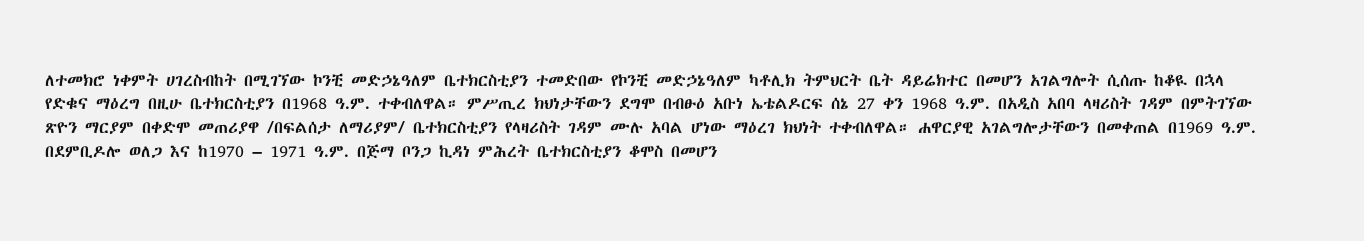ለተመክሮ ነቀምት ሀገረስብከት በሚገኘው ኮንቺ መድኃኔዓለም ቤተክርስቲያን ተመድበው የኮንቺ መድኃኔዓለም ካቶሊክ ትምህርት ቤት ዳይሬክተር በመሆን አገልግሎት ሲሰጡ ከቆዪ በኋላ የድቁና ማዕረግ በዚሁ ቤተክርስቲያን በ1968 ዓ.ም. ተቀብለዋል። ምሥጢረ ክህነታቸውን ደግሞ በብፁዕ አቡነ ኤቴልዶርፍ ሰኔ 27 ቀን 1968 ዓ.ም. በአዲስ አበባ ላዛሪስት ገዳም በምትገኘው ጽዮን ማርያም በቀድሞ መጠሪያዋ /በፍልሰታ ለማሪያም/ ቤተክርስቲያን የላዛሪስት ገዳም ሙሉ አባል ሆነው ማዕረገ ክህነት ተቀብለዋል። ሐዋርያዊ አገልግሎታቸውን በመቀጠል በ1969 ዓ.ም. በደምቢዶሎ ወለጋ እና ከ1970 – 1971 ዓ.ም. በጅማ ቦንጋ ኪዳነ ምሕረት ቤተክርስቲያን ቆሞስ በመሆን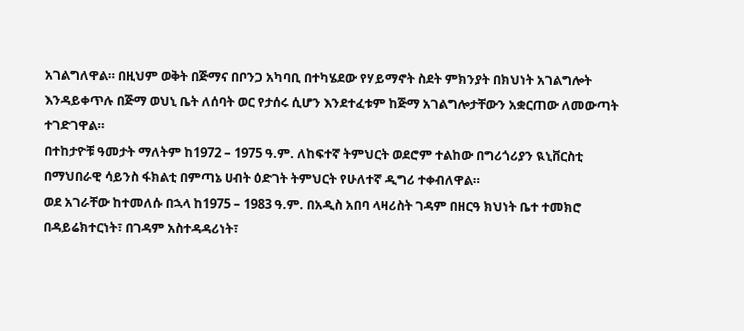አገልግለዋል። በዚህም ወቅት በጅማና በቦንጋ አካባቢ በተካሄደው የሃይማኖት ስደት ምክንያት በክህነት አገልግሎት እንዳይቀጥሉ በጅማ ወህኒ ቤት ለሰባት ወር የታሰሩ ሲሆን እንደተፈቱም ከጅማ አገልግሎታቸውን አቋርጠው ለመውጣት ተገድገዋል።
በተከታዮቹ ዓመታት ማለትም ከ1972 – 1975 ዓ.ም. ለከፍተኛ ትምህርት ወደሮም ተልከው በግሪጎሪያን ዪኒቨርስቲ በማህበራዊ ሳይንስ ፋክልቲ በምጣኔ ሀብት ዕድገት ትምህርት የሁለተኛ ዲግሪ ተቀብለዋል።
ወደ አገራቸው ከተመለሱ በኋላ ከ1975 – 1983 ዓ.ም. በአዲስ አበባ ላዛሪስት ገዳም በዘርዓ ክህነት ቤተ ተመክሮ በዳይሬክተርነት፣ በገዳም አስተዳዳሪነት፣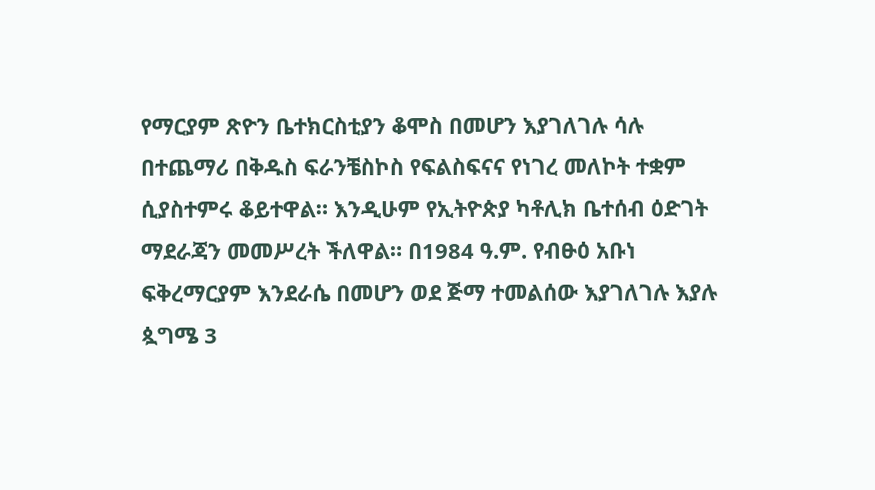የማርያም ጽዮን ቤተክርስቲያን ቆሞስ በመሆን እያገለገሉ ሳሉ በተጨማሪ በቅዱስ ፍራንቼስኮስ የፍልስፍናና የነገረ መለኮት ተቋም ሲያስተምሩ ቆይተዋል። እንዲሁም የኢትዮጵያ ካቶሊክ ቤተሰብ ዕድገት ማደራጃን መመሥረት ችለዋል። በ1984 ዓ.ም. የብፁዕ አቡነ ፍቅረማርያም እንደራሴ በመሆን ወደ ጅማ ተመልሰው እያገለገሉ እያሉ ጷግሜ 3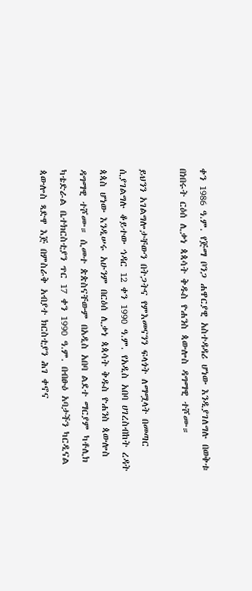ቀን 1986 ዓ.ም. የጅማ ቦንጋ ሐዋርያዊ አስተዳዳሪ ሆነው እንዲያገለግሉ በወቅቱ በነበሩት ርዕሰ ሊቃነ ጳጳሳት ቅዱስ ዮሐንስ ጳውሎስ ዳግማዊ ተሾሙ።

ይህንን አገልግሎታቸውን በትጋትና የምእመናንን ፍላጎት ለማሟላት በመጣር ሲያገልግሉ ቆይተው ኅዳር 12 ቀን 1990 ዓ.ም. የአዲስ አበባ ሀገረስብከት ረዳት ጳጳስ ሆነው እንዲሠሩ አሁንም በርዕሰ ሊቃነ ጳጳሳት ቅዱስ ዮሐንስ ጳውሎስ ዳግማዊ ተሾሙ። ሲመተ ጵጵስናቸውም በአዲስ አበባ ልደተ ማርያም ካቶሊክ ካቴድራል ቤተክርስቲያን ጥር 17 ቀን 1990 ዓ.ም. በብፁዕ አባታችን ካርዲናል ጳውሎስ ጻድዋ እጅ በምስራቅ አብያተ ክርስቲያን ሕገ ቀኖና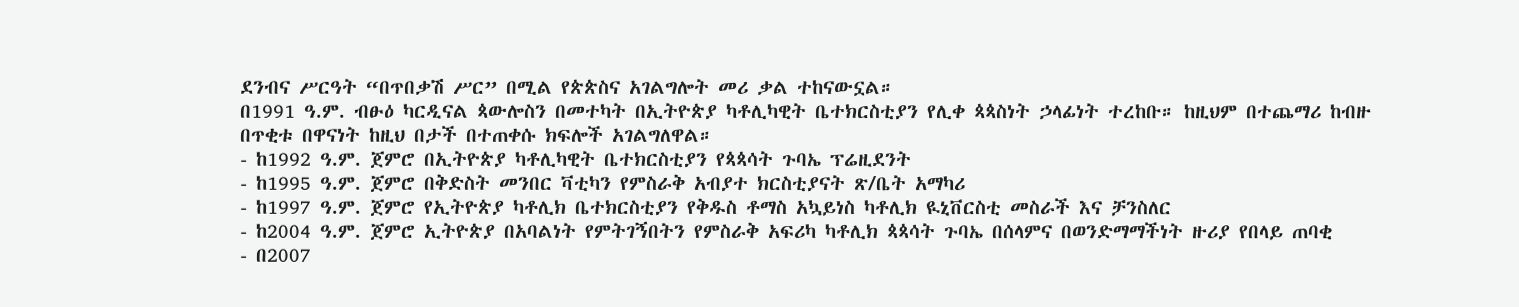ደንብና ሥርዓት “በጥበቃሽ ሥር” በሚል የጵጵስና አገልግሎት መሪ ቃል ተከናውኗል።
በ1991 ዓ.ም. ብፁዕ ካርዲናል ጳውሎስን በመተካት በኢትዮጵያ ካቶሊካዊት ቤተክርስቲያን የሊቀ ጳጳስነት ኃላፊነት ተረከቡ። ከዚህም በተጨማሪ ከብዙ በጥቂቱ በዋናነት ከዚህ በታች በተጠቀሱ ክፍሎች አገልግለዋል።
- ከ1992 ዓ.ም. ጀምሮ በኢትዮጵያ ካቶሊካዊት ቤተክርስቲያን የጳጳሳት ጉባኤ ፕሬዚደንት
- ከ1995 ዓ.ም. ጀምሮ በቅድስት መንበር ቫቲካን የምስራቅ አብያተ ክርስቲያናት ጽ/ቤት አማካሪ
- ከ1997 ዓ.ም. ጀምሮ የኢትዮጵያ ካቶሊክ ቤተክርስቲያን የቅዱስ ቶማስ አኳይነስ ካቶሊክ ዪኒቨርስቲ መስራች እና ቻንስለር
- ከ2004 ዓ.ም. ጀምሮ ኢትዮጵያ በአባልነት የምትገኝበትን የምስራቅ አፍሪካ ካቶሊክ ጳጳሳት ጉባኤ በሰላምና በወንድማማችነት ዙሪያ የበላይ ጠባቂ
- በ2007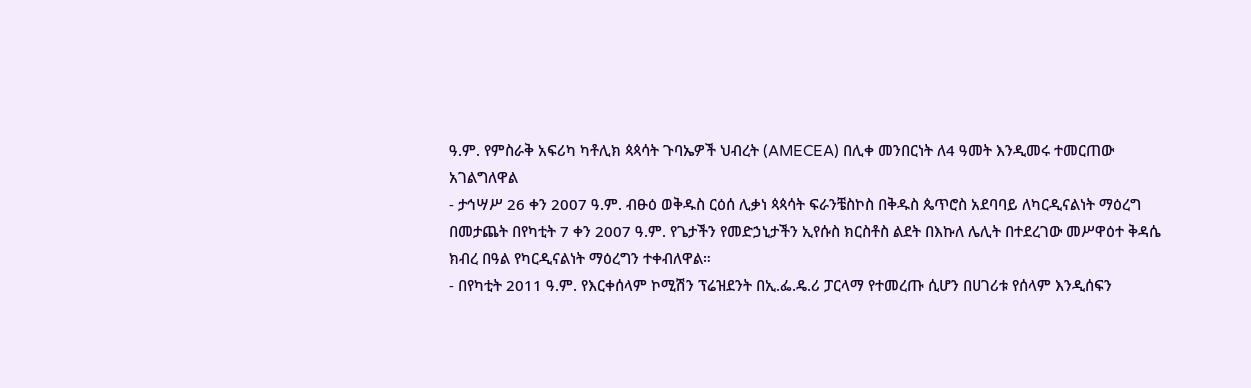ዓ.ም. የምስራቅ አፍሪካ ካቶሊክ ጳጳሳት ጉባኤዎች ህብረት (AMECEA) በሊቀ መንበርነት ለ4 ዓመት እንዲመሩ ተመርጠው አገልግለዋል
- ታኅሣሥ 26 ቀን 2007 ዓ.ም. ብፁዕ ወቅዱስ ርዕሰ ሊቃነ ጳጳሳት ፍራንቼስኮስ በቅዱስ ጴጥሮስ አደባባይ ለካርዲናልነት ማዕረግ በመታጨት በየካቲት 7 ቀን 2007 ዓ.ም. የጌታችን የመድኃኒታችን ኢየሱስ ክርስቶስ ልደት በእኩለ ሌሊት በተደረገው መሥዋዕተ ቅዳሴ ክብረ በዓል የካርዲናልነት ማዕረግን ተቀብለዋል።
- በየካቲት 2011 ዓ.ም. የእርቀሰላም ኮሚሽን ፕሬዝደንት በኢ.ፌ.ዴ.ሪ ፓርላማ የተመረጡ ሲሆን በሀገሪቱ የሰላም እንዲሰፍን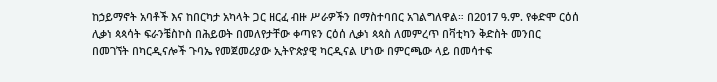ከኃይማኖት አባቶች እና ከበርካታ አካላት ጋር ዘርፈ ብዙ ሥራዎችን በማስተባበር አገልግለዋል። በ2017 ዓ.ም. የቀድሞ ርዕሰ ሊቃነ ጳጳሳት ፍራንቼስኮስ በሕይወት በመለየታቸው ቀጣዩን ርዕሰ ሊቃነ ጳጳስ ለመምረጥ በቫቲካን ቅድስት መንበር በመገኘት በካርዲናሎች ጉባኤ የመጀመሪያው ኢትዮጵያዊ ካርዲናል ሆነው በምርጫው ላይ በመሳተፍ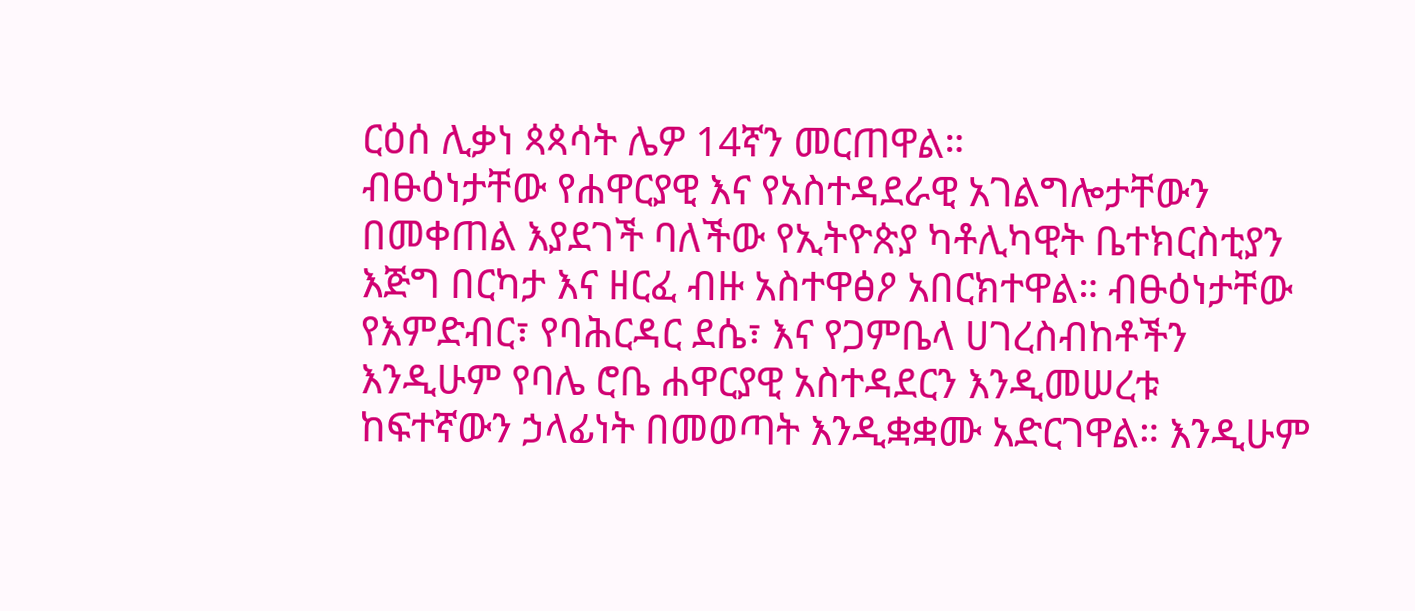ርዕሰ ሊቃነ ጳጳሳት ሌዎ 14ኛን መርጠዋል።
ብፁዕነታቸው የሐዋርያዊ እና የአስተዳደራዊ አገልግሎታቸውን በመቀጠል እያደገች ባለችው የኢትዮጵያ ካቶሊካዊት ቤተክርስቲያን እጅግ በርካታ እና ዘርፈ ብዙ አስተዋፅዖ አበርክተዋል። ብፁዕነታቸው የእምድብር፣ የባሕርዳር ደሴ፣ እና የጋምቤላ ሀገረስብከቶችን እንዲሁም የባሌ ሮቤ ሐዋርያዊ አስተዳደርን እንዲመሠረቱ ከፍተኛውን ኃላፊነት በመወጣት እንዲቋቋሙ አድርገዋል። እንዲሁም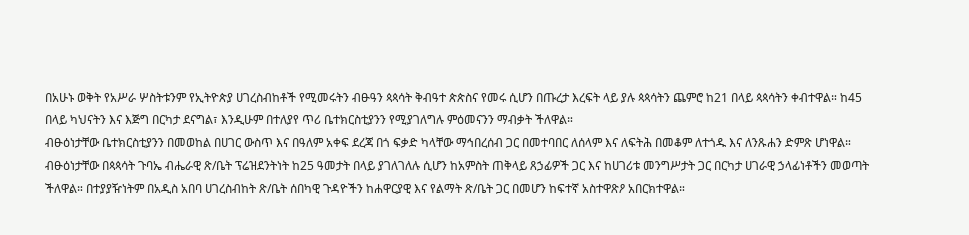በአሁኑ ወቅት የአሥራ ሦስትቱንም የኢትዮጵያ ሀገረስብከቶች የሚመሩትን ብፁዓን ጳጳሳት ቅብዓተ ጵጵስና የመሩ ሲሆን በጡረታ እረፍት ላይ ያሉ ጳጳሳትን ጨምሮ ከ21 በላይ ጳጳሳትን ቀብተዋል። ከ45 በላይ ካህናትን እና እጅግ በርካታ ደናግል፣ እንዲሁም በተለያየ ጥሪ ቤተክርስቲያንን የሚያገለግሉ ምዕመናንን ማብቃት ችለዋል።
ብፁዕነታቸው ቤተክርስቲያንን በመወከል በሀገር ውስጥ እና በዓለም አቀፍ ደረጃ በጎ ፍቃድ ካላቸው ማኅበረሰብ ጋር በመተባበር ለሰላም እና ለፍትሕ በመቆም ለተጎዱ እና ለንጹሐን ድምጽ ሆነዋል።
ብፁዕነታቸው በጳጳሳት ጉባኤ ብሔራዊ ጽ/ቤት ፕሬዝደንትነት ከ25 ዓመታት በላይ ያገለገለሉ ሲሆን ከአምስት ጠቅላይ ጸኃፊዎች ጋር እና ከሀገሪቱ መንግሥታት ጋር በርካታ ሀገራዊ ኃላፊነቶችን መወጣት ችለዋል። በተያያዥነትም በአዲስ አበባ ሀገረስብከት ጽ/ቤት ሰበካዊ ጉዳዮችን ከሐዋርያዊ እና የልማት ጽ/ቤት ጋር በመሆን ከፍተኛ አስተዋጽዖ አበርክተዋል።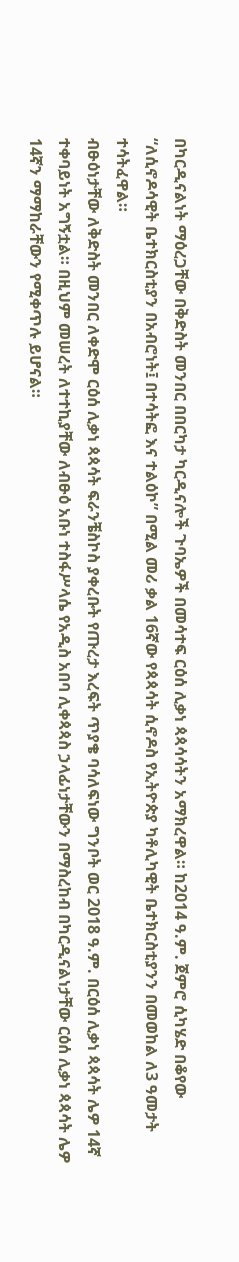በካርዲናልነት ማዕረጋቸው በቅድስት መንበር በበርካታ ካርዲናሎች ጉባኤዎች በመሳተፍ ርዕሰ ሊቃነ ጳጳሳሳትን አማክረዋል። ከ2014 ዓ.ም. ጀምሮ ሲካሄድ በቆየው “ለሲኖዶሳዊት ቤተክርስቲያን በአብሮነት፤ በተሳትፎ እና ተልዕኮ” በሚል መሪ ቃል 16ኛው የጳጳሳት ሲኖዶስ የኢትዮጵያ ካቶሊካዊት ቤተክርስቲያንን በመወከል ለ3 ዓመታት ተሳትፈዋል።
ብፁዕነታቸው ለቅድስት መንበር ለቀድሞ ርዕሰ ሊቃነ ጳጳሳት ፍራንቼስኮስ ያቀረቡት የጡረታ እረፍት ጥያቄ ባሳለፍነው ግንቦት ወር 2018 ዓ.ም. በርዕሰ ሊቃነ ጳጳሳት ሌዎ 14ኛ ተቀባይነት አግኝቷል። በዚህም መሠረት ለተተኪያቸው ለብፁዕ አቡነ ተስፋሥላሴ የአዲስ አበባ ሊቀጳጳስ ኃላፊነታቸውን በማስረከብ በካርዲናልነታቸው ርዕሰ ሊቃነ ጳጳሳት ሌዎ 14ኛን ማማከራቸውን የሚቀጥሉ ይሆናል።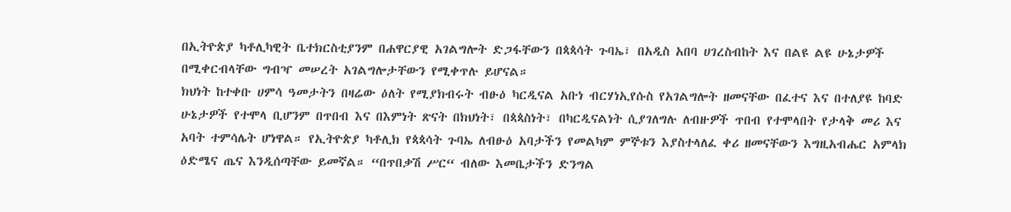በኢትዮጵያ ካቶሊካዊት ቤተክርስቲያንም በሐዋርያዊ አገልግሎት ድጋፋቸውን በጳጳሳት ጉባኤ፣ በአዲስ አበባ ሀገረስብከት እና በልዩ ልዩ ሁኔታዎች በሚቀርብላቸው ግብዣ መሠረት አገልግሎታቸውን የሚቀጥሉ ይሆናል።
ክህነት ከተቀቡ ሀምሳ ዓመታትን በዛሬው ዕለት የሚያክብሩት ብፁዕ ካርዲናል አቡነ ብርሃነኢየሱስ የአገልግሎት ዘመናቸው በፈተና እና በተለያዩ ከባድ ሁኔታዎች የተሞላ ቢሆንም በጥበብ እና በእምነት ጽናት በክህነት፣ በጳጳስነት፣ በካርዲናልነት ሲያገለግሉ ለብዙዎች ጥበብ የተሞላበት የታላቅ መሪ እና አባት ተምሳሌት ሆነዋል። የኢትዮጵያ ካቶሊክ የጳጳሳት ጉባኤ ለብፁዕ አባታችን የመልካም ምኞቱን እያስተላለፈ ቀሪ ዘመናቸውን እግዚአብሔር አምላክ ዕድሜና ጤና እንዲሰጣቸው ይመኛል። “በጥበቃሽ ሥር“ ብለው እመቤታችን ድንግል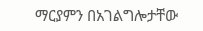ማርያምን በአገልግሎታቸው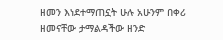ዘመን እነደተማጠኗት ሁሉ አሁንም በቀሪ ዘመናቸው ታማልዳችው ዘንድ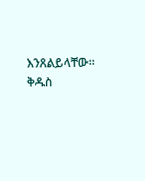እንጸልይላቸው።
ቅዱስ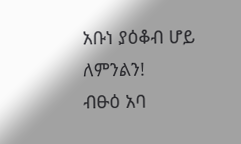አቡነ ያዕቆብ ሆይ ለምንልን!
ብፁዕ አባ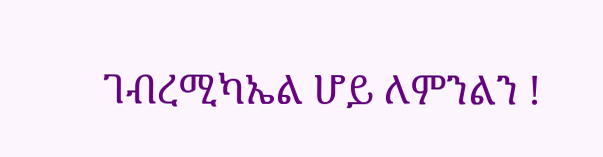ገብረሚካኤል ሆይ ለምንልን !